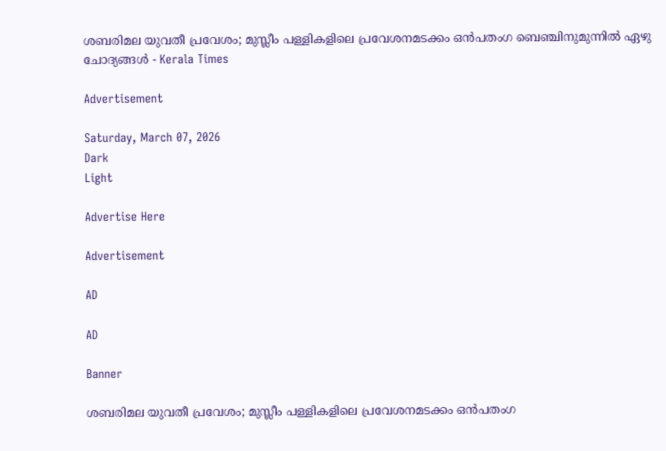ശബരിമല യുവതീ പ്രവേശം; മുസ്ലീം പള്ളികളിലെ പ്രവേശനമടക്കം ഒൻപതംഗ ബെഞ്ചിനുമുന്നിൽ ഏഴു ചോദ്യങ്ങൾ - Kerala Times

Advertisement

Saturday, March 07, 2026
Dark
Light

Advertise Here

Advertisement

AD

AD

Banner

ശബരിമല യുവതീ പ്രവേശം; മുസ്ലീം പള്ളികളിലെ പ്രവേശനമടക്കം ഒൻപതംഗ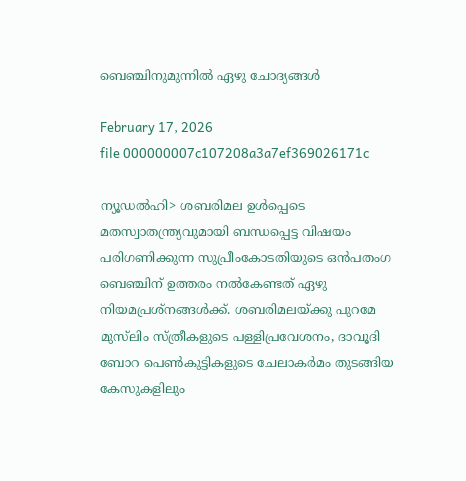ബെഞ്ചിനുമുന്നിൽ ഏഴു ചോദ്യങ്ങൾ

February 17, 2026
file 000000007c107208a3a7ef369026171c

ന്യൂഡൽഹി> ശബരിമല ഉൾപ്പെടെ മതസ്വാതന്ത്ര്യവുമായി ബന്ധപ്പെട്ട വിഷയം പരിഗണിക്കുന്ന സുപ്രീംകോടതിയുടെ ഒൻപതംഗ ബെഞ്ചിന് ഉത്തരം നൽകേണ്ടത് ഏഴു നിയമപ്രശ്നങ്ങൾക്ക്. ശബരിമലയ്ക്കു പുറമേ മുസ്‌ലിം സ്ത്രീകളുടെ പള്ളിപ്രവേശനം, ദാവൂദി ബോറ പെൺകുട്ടികളുടെ ചേലാകർമം തുടങ്ങിയ കേസുകളിലും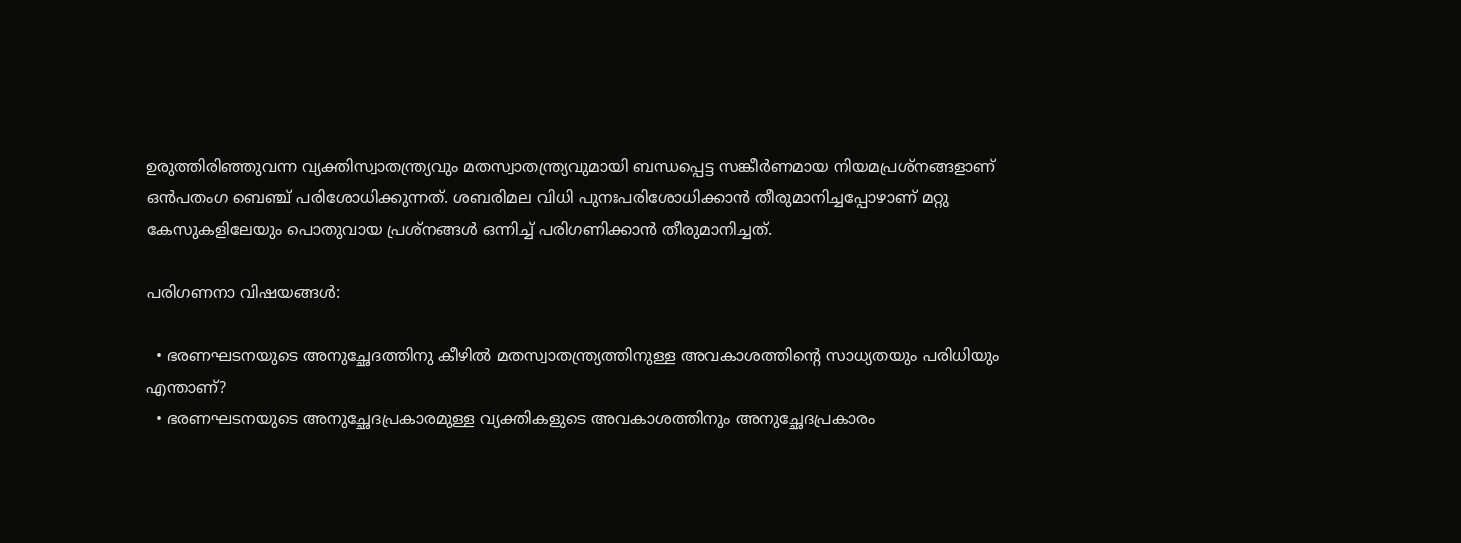ഉരുത്തിരിഞ്ഞുവന്ന വ്യക്തിസ്വാതന്ത്ര്യവും മതസ്വാതന്ത്ര്യവുമായി ബന്ധപ്പെട്ട സങ്കീർണമായ നിയമപ്രശ്നങ്ങളാണ് ഒൻപതംഗ ബെഞ്ച് പരിശോധിക്കുന്നത്. ശബരിമല വിധി പുനഃപരിശോധിക്കാൻ തീരുമാനിച്ചപ്പോഴാണ് മറ്റു കേസുകളിലേയും പൊതുവായ പ്രശ്നങ്ങൾ ഒന്നിച്ച് പരിഗണിക്കാൻ തീരുമാനിച്ചത്.

പരിഗണനാ വിഷയങ്ങൾ:

  • ഭരണഘടനയുടെ അനുച്ഛേദത്തിനു കീഴിൽ മതസ്വാതന്ത്ര്യത്തിനുള്ള അവകാശത്തിന്റെ സാധ്യതയും പരിധിയും എന്താണ്?
  • ഭരണഘടനയുടെ അനുച്ഛേദപ്രകാരമുള്ള വ്യക്തികളുടെ അവകാശത്തിനും അനുച്ഛേദപ്രകാരം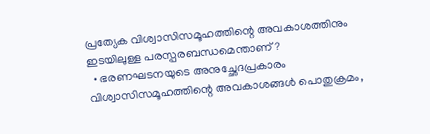പ്രത്യേക വിശ്വാസിസമൂഹത്തിന്റെ അവകാശത്തിനും ഇടയിലുള്ള പരസ്പരബന്ധമെന്താണ്?
  • ഭരണഘടനയുടെ അനുച്ഛേദപ്രകാരം വിശ്വാസിസമൂഹത്തിന്റെ അവകാശങ്ങൾ പൊതുക്രമം,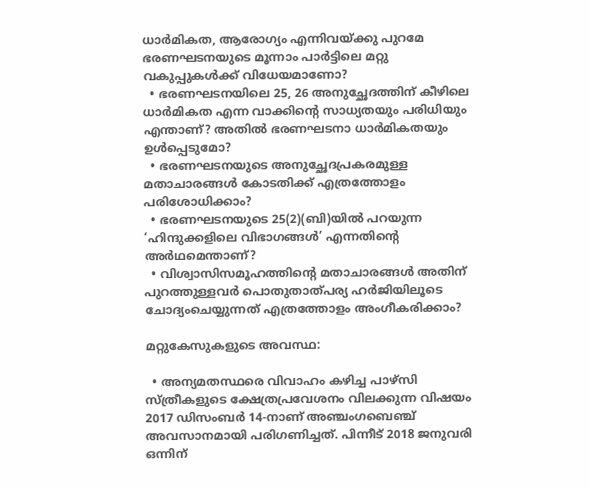ധാർമികത, ആരോഗ്യം എന്നിവയ്ക്കു പുറമേ ഭരണഘടനയുടെ മൂന്നാം പാർട്ടിലെ മറ്റു വകുപ്പുകൾക്ക് വിധേയമാണോ?
  • ഭരണഘടനയിലെ 25, 26 അനുച്ഛേദത്തിന് കീഴിലെ ധാർമികത എന്ന വാക്കിന്റെ സാധ്യതയും പരിധിയും എന്താണ്? അതിൽ ഭരണഘടനാ ധാർമികതയും ഉൾപ്പെടുമോ?
  • ഭരണഘടനയുടെ അനുച്ഛേദപ്രകരമുള്ള മതാചാരങ്ങൾ കോടതിക്ക് എത്രത്തോളം പരിശോധിക്കാം?
  • ഭരണഘടനയുടെ 25(2)(ബി)യിൽ പറയുന്ന ‘ഹിന്ദുക്കളിലെ വിഭാഗങ്ങൾ’ എന്നതിന്റെ അർഥമെന്താണ്?
  • വിശ്വാസിസമൂഹത്തിന്റെ മതാചാരങ്ങൾ അതിന് പുറത്തുള്ളവർ പൊതുതാത്പര്യ ഹർജിയിലൂടെ ചോദ്യംചെയ്യുന്നത് എത്രത്തോളം അംഗീകരിക്കാം?

മറ്റുകേസുകളുടെ അവസ്ഥ:

  • അന്യമതസ്ഥരെ വിവാഹം കഴിച്ച പാഴ്സി സ്ത്രീകളുടെ ക്ഷേത്രപ്രവേശനം വിലക്കുന്ന വിഷയം 2017 ഡിസംബർ 14-നാണ് അഞ്ചംഗബെഞ്ച് അവസാനമായി പരിഗണിച്ചത്. പിന്നീട് 2018 ജനുവരി ഒന്നിന്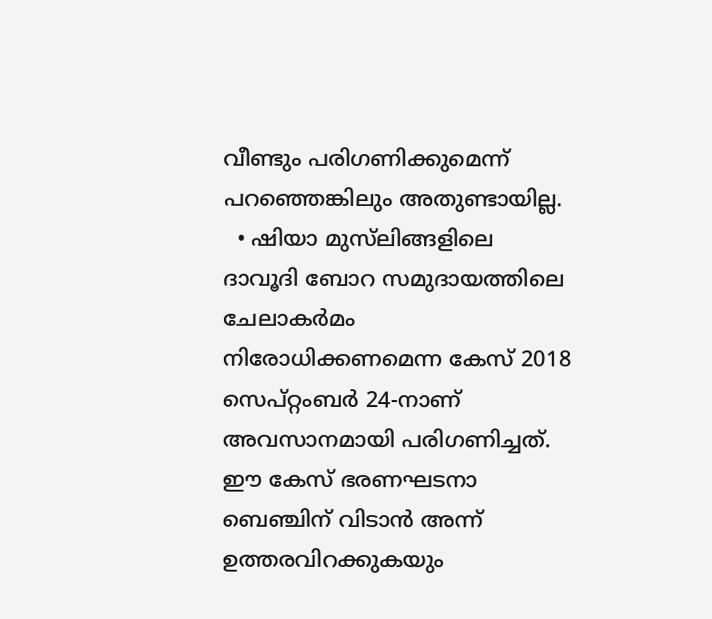വീണ്ടും പരിഗണിക്കുമെന്ന് പറഞ്ഞെങ്കിലും അതുണ്ടായില്ല.
  • ഷിയാ മുസ്‌ലിങ്ങളിലെ ദാവൂദി ബോറ സമുദായത്തിലെ ചേലാകർമം നിരോധിക്കണമെന്ന കേസ് 2018 സെപ്റ്റംബർ 24-നാണ് അവസാനമായി പരിഗണിച്ചത്. ഈ കേസ് ഭരണഘടനാ ബെഞ്ചിന് വിടാൻ അന്ന് ഉത്തരവിറക്കുകയും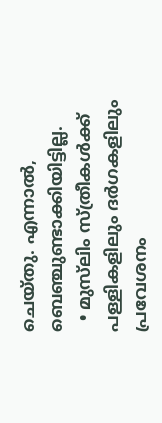ചെയ്തു. എന്നാൽ, ബെഞ്ചുണ്ടാക്കിയിട്ടില്ല.
  • മുസ്‌ലിം സ്ത്രീകൾക്ക് പള്ളികളിലും ദർഗകളിലും പ്രവേശനം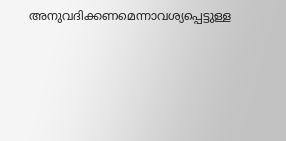അനുവദിക്കണമെന്നാവശ്യപ്പെട്ടുള്ള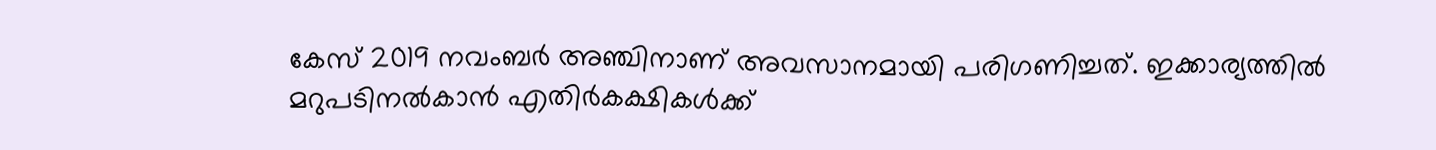കേസ് 2019 നവംബർ അഞ്ചിനാണ് അവസാനമായി പരിഗണിച്ചത്. ഇക്കാര്യത്തിൽ മറുപടിനൽകാൻ എതിർകക്ഷികൾക്ക്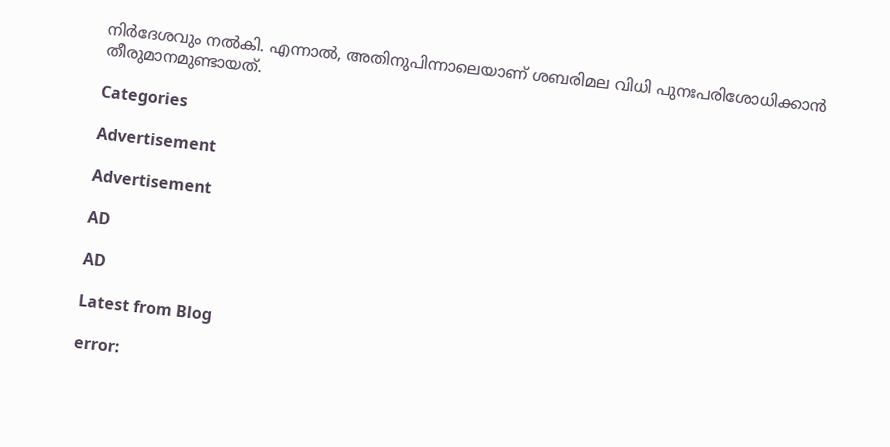നിർദേശവും നൽകി. എന്നാൽ, അതിനുപിന്നാലെയാണ് ശബരിമല വിധി പുനഃപരിശോധിക്കാൻ തീരുമാനമുണ്ടായത്.

Categories

Advertisement

Advertisement

AD

AD

Latest from Blog

error: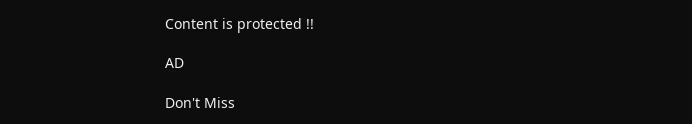Content is protected !!

AD

Don't Miss